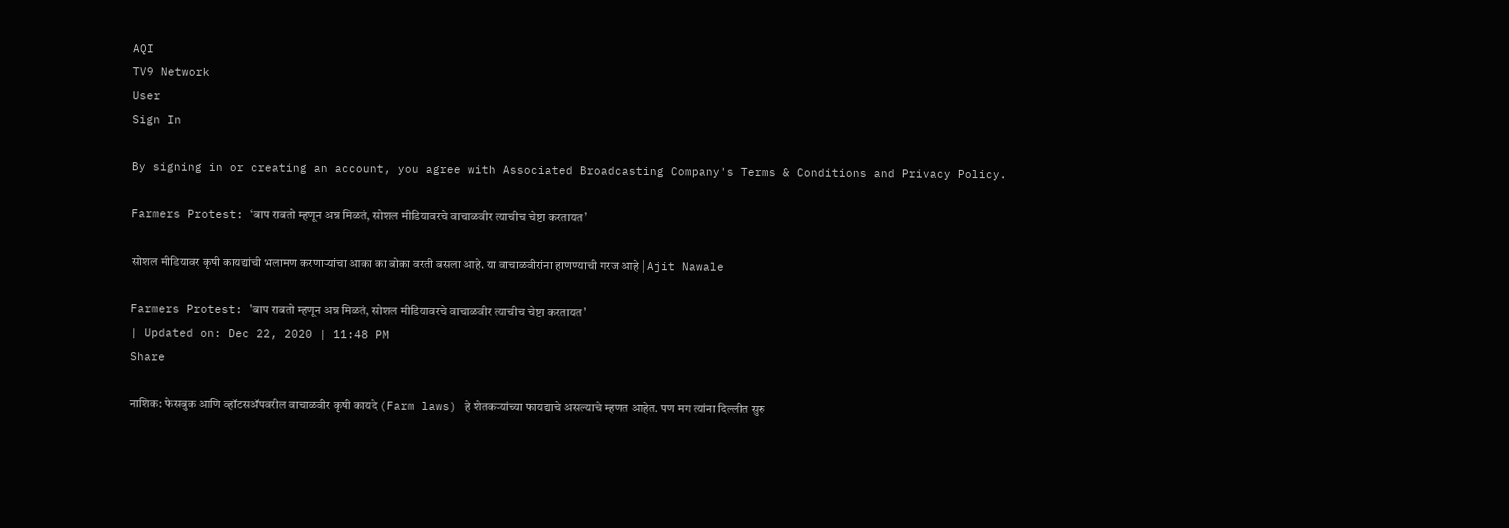AQI
TV9 Network
User
Sign In

By signing in or creating an account, you agree with Associated Broadcasting Company's Terms & Conditions and Privacy Policy.

Farmers Protest: ‘बाप राबतो म्हणून अन्न मिळतं, सोशल मीडियावरचे वाचाळवीर त्याचीच चेष्टा करतायत’

सोशल मीडियावर कृषी कायद्यांची भलामण करणाऱ्यांचा आका का बोका वरती बसला आहे. या वाचाळवीरांना हाणण्याची गरज आहे | Ajit Nawale

Farmers Protest: 'बाप राबतो म्हणून अन्न मिळतं, सोशल मीडियावरचे वाचाळवीर त्याचीच चेष्टा करतायत'
| Updated on: Dec 22, 2020 | 11:48 PM
Share

नाशिक: फेसबुक आणि व्हॉटसअ‍ॅपवरील वाचाळवीर कृषी कायदे (Farm laws) हे शेतकऱ्यांच्या फायद्याचे असल्याचे म्हणत आहेत. पण मग त्यांना दिल्लीत सुरु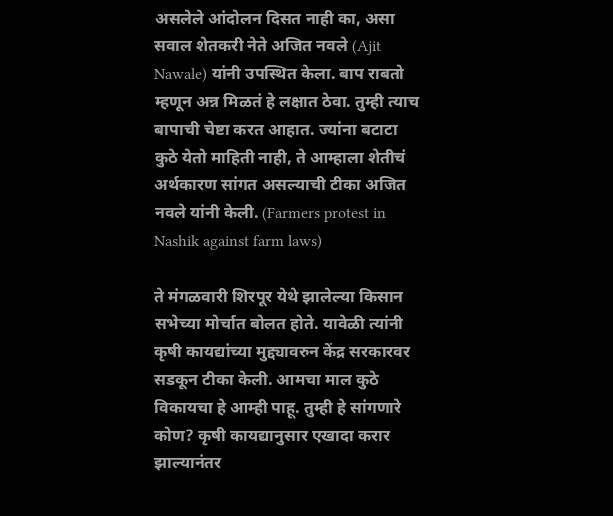असलेले आंदोलन दिसत नाही का, असा सवाल शेतकरी नेते अजित नवले (Ajit Nawale) यांनी उपस्थित केला. बाप राबतो म्हणून अन्न मिळतं हे लक्षात ठेवा. तुम्ही त्याच बापाची चेष्टा करत आहात. ज्यांना बटाटा कुठे येतो माहिती नाही, ते आम्हाला शेतीचं अर्थकारण सांगत असल्याची टीका अजित नवले यांनी केली. (Farmers protest in Nashik against farm laws)

ते मंगळवारी शिरपूर येथे झालेल्या किसान सभेच्या मोर्चात बोलत होते. यावेळी त्यांनी कृषी कायद्यांच्या मुद्द्यावरुन केंद्र सरकारवर सडकून टीका केली. आमचा माल कुठे विकायचा हे आम्ही पाहू. तुम्ही हे सांगणारे कोण? कृषी कायद्यानुसार एखादा करार झाल्यानंतर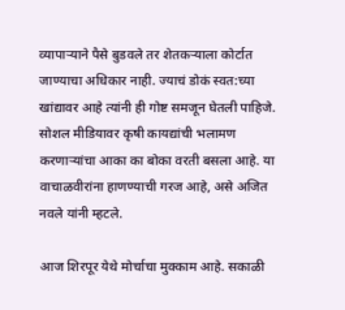व्यापाऱ्याने पैसे बुडवले तर शेतकऱ्याला कोर्टात जाण्याचा अधिकार नाही. ज्याचं डोकं स्वत:च्या खांद्यावर आहे त्यांनी ही गोष्ट समजून घेतली पाहिजे. सोशल मीडियावर कृषी कायद्यांची भलामण करणाऱ्यांचा आका का बोका वरती बसला आहे. या वाचाळवीरांना हाणण्याची गरज आहे, असे अजित नवले यांनी म्हटले.

आज शिरपूर येथे मोर्चाचा मुक्काम आहे. सकाळी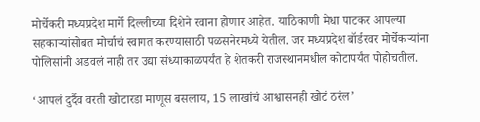मोर्चेकरी मध्यप्रदेश मार्गे दिल्लीच्या दिशेने रवाना होणार आहेत. याठिकाणी मेधा पाटकर आपल्या सहकाऱ्यांसोबत मोर्चाचं स्वागत करण्यासाठी पळसनेरमध्ये येतील. जर मध्यप्रदेश बॉर्डरवर मोर्चेकऱ्यांना पोलिसांनी अडवलं नाही तर उद्या संध्याकाळपर्यंत हे शेतकरी राजस्थानमधील कोटापर्यंत पोहोचतील.

‘आपलं दुर्दैव वरती खोटारडा माणूस बसलाय, 15 लाखांचं आश्वासनही खोटं ठरंल’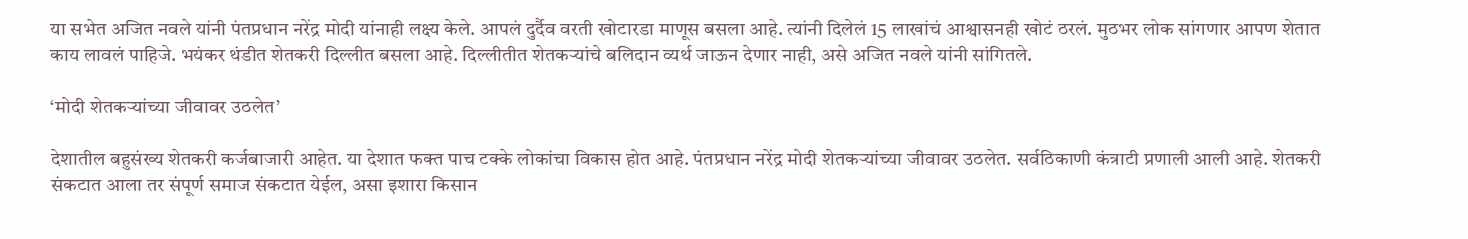या सभेत अजित नवले यांनी पंतप्रधान नरेंद्र मोदी यांनाही लक्ष्य केले. आपलं दुर्दैव वरती खोटारडा माणूस बसला आहे. त्यांनी दिलेलं 15 लाखांचं आश्वासनही खोटं ठरलं. मुठभर लोक सांगणार आपण शेतात काय लावलं पाहिजे. भयंकर थंडीत शेतकरी दिल्लीत बसला आहे. दिल्लीतीत शेतकऱ्यांचे बलिदान व्यर्थ जाऊन देणार नाही, असे अजित नवले यांनी सांगितले.

‘मोदी शेतकऱ्यांच्या जीवावर उठलेत’

देशातील बहुसंख्य शेतकरी कर्जबाजारी आहेत. या देशात फक्त पाच टक्के लोकांचा विकास होत आहे. पंतप्रधान नरेंद्र मोदी शेतकऱ्यांच्या जीवावर उठलेत. सर्वठिकाणी कंत्राटी प्रणाली आली आहे. शेतकरी संकटात आला तर संपूर्ण समाज संकटात येईल, असा इशारा किसान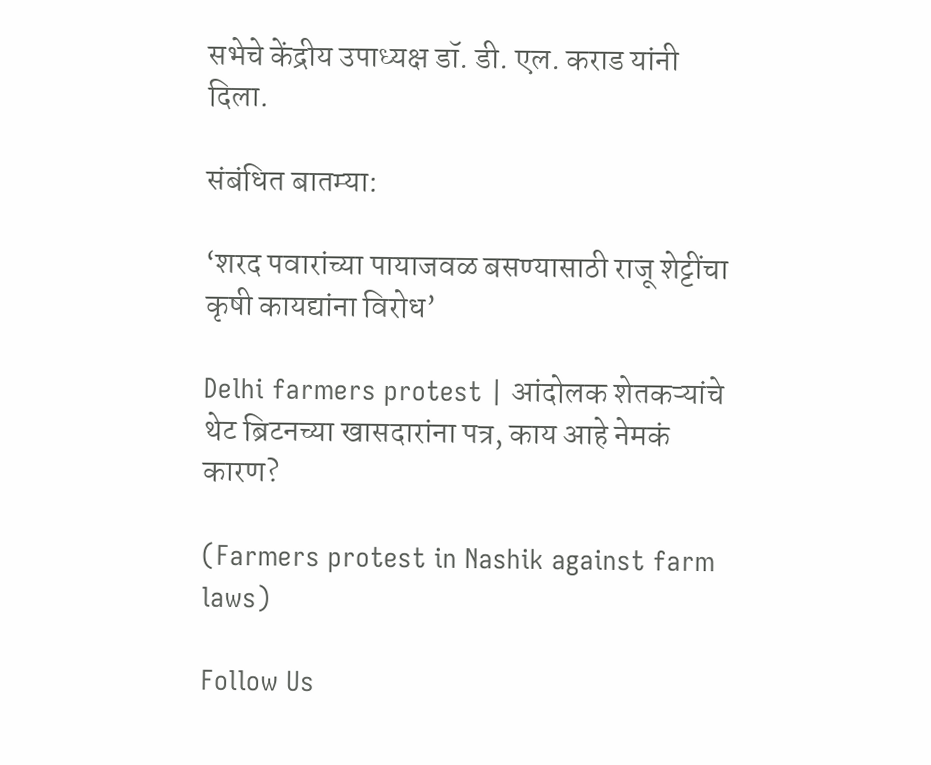सभेचे केंद्रीय उपाध्यक्ष डॉ. डी. एल. कराड यांनी दिला.

संबंधित बातम्या:

‘शरद पवारांच्या पायाजवळ बसण्यासाठी राजू शेट्टींचा कृषी कायद्यांना विरोध’

Delhi farmers protest | आंदोलक शेतकऱ्यांचे थेट ब्रिटनच्या खासदारांना पत्र, काय आहे नेमकं कारण?

(Farmers protest in Nashik against farm laws)

Follow Us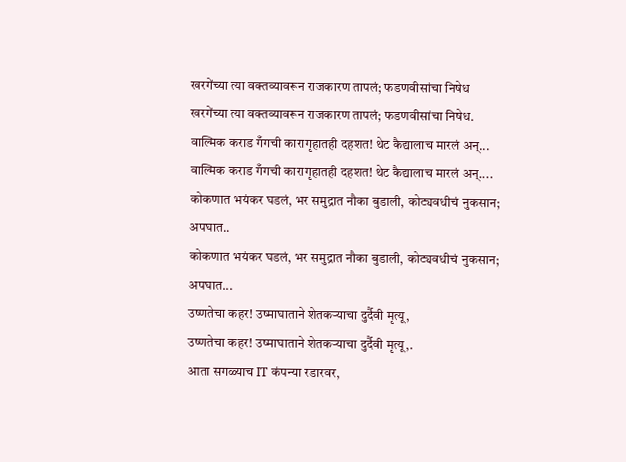खरगेंच्या त्या वक्तव्यावरून राजकारण तापलं; फडणवीसांचा निषेध
खरगेंच्या त्या वक्तव्यावरून राजकारण तापलं; फडणवीसांचा निषेध.
वाल्मिक कराड गँगची कारागृहातही दहशत! थेट कैद्यालाच मारलं अन्...
वाल्मिक कराड गँगची कारागृहातही दहशत! थेट कैद्यालाच मारलं अन्....
कोकणात भयंकर घडलं, भर समुद्रात नौका बुडाली, कोट्यवधीचं नुकसान; अपघात..
कोकणात भयंकर घडलं, भर समुद्रात नौका बुडाली, कोट्यवधीचं नुकसान; अपघात...
उष्णतेचा कहर! उष्माघाताने शेतकऱ्याचा दुर्दैवी मृत्यू,
उष्णतेचा कहर! उष्माघाताने शेतकऱ्याचा दुर्दैवी मृत्यू,.
आता सगळ्याच IT कंपन्या रडारवर,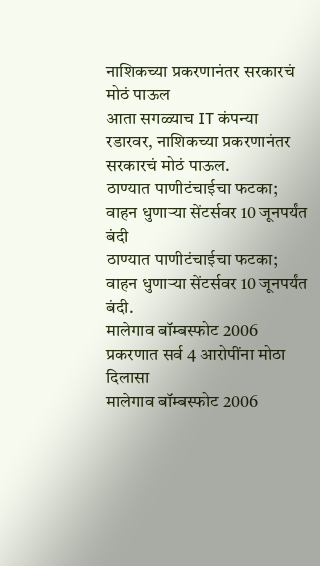नाशिकच्या प्रकरणानंतर सरकारचं मोठं पाऊल
आता सगळ्याच IT कंपन्या रडारवर, नाशिकच्या प्रकरणानंतर सरकारचं मोठं पाऊल.
ठाण्यात पाणीटंचाईचा फटका; वाहन धुणाऱ्या सेंटर्सवर 10 जूनपर्यंत बंदी
ठाण्यात पाणीटंचाईचा फटका; वाहन धुणाऱ्या सेंटर्सवर 10 जूनपर्यंत बंदी.
मालेगाव बॉम्बस्फोट 2006 प्रकरणात सर्व 4 आरोपींना मोठा दिलासा
मालेगाव बॉम्बस्फोट 2006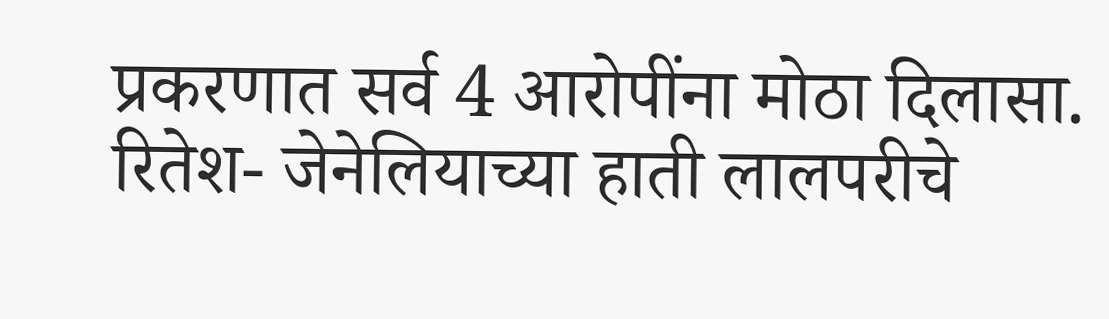प्रकरणात सर्व 4 आरोपींना मोठा दिलासा.
रितेश- जेनेलियाच्या हाती लालपरीचे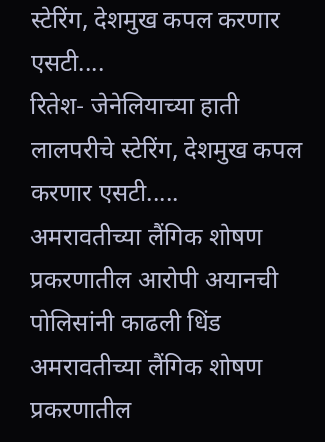स्टेरिंग, देशमुख कपल करणार एसटी....
रितेश- जेनेलियाच्या हाती लालपरीचे स्टेरिंग, देशमुख कपल करणार एसटी.....
अमरावतीच्या लैंगिक शोषण प्रकरणातील आरोपी अयानची पोलिसांनी काढली धिंड
अमरावतीच्या लैंगिक शोषण प्रकरणातील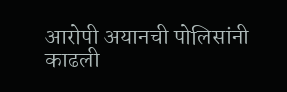आरोपी अयानची पोलिसांनी काढली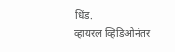धिंड.
व्हायरल व्हिडिओनंतर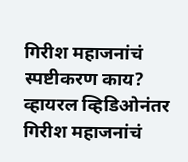गिरीश महाजनांचं स्पष्टीकरण काय?
व्हायरल व्हिडिओनंतर गिरीश महाजनांचं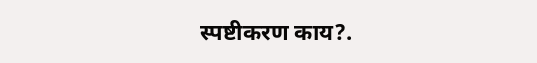स्पष्टीकरण काय?.